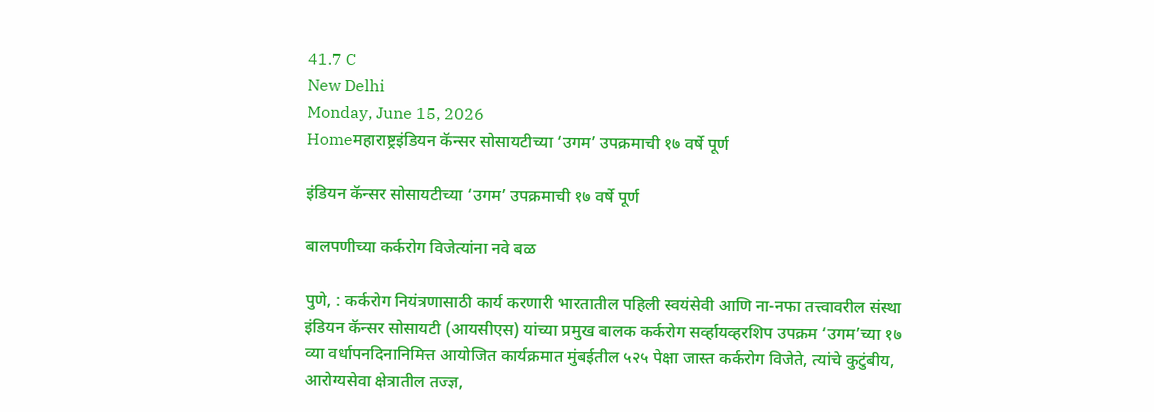41.7 C
New Delhi
Monday, June 15, 2026
Homeमहाराष्ट्रइंडियन कॅन्सर सोसायटीच्या ‘उगम’ उपक्रमाची १७ वर्षे पूर्ण

इंडियन कॅन्सर सोसायटीच्या ‘उगम’ उपक्रमाची १७ वर्षे पूर्ण

बालपणीच्या कर्करोग विजेत्यांना नवे बळ

पुणे, : कर्करोग नियंत्रणासाठी कार्य करणारी भारतातील पहिली स्वयंसेवी आणि ना-नफा तत्त्वावरील संस्था इंडियन कॅन्सर सोसायटी (आयसीएस) यांच्या प्रमुख बालक कर्करोग सर्व्हायव्हरशिप उपक्रम ‘उगम’च्या १७ व्या वर्धापनदिनानिमित्त आयोजित कार्यक्रमात मुंबईतील ५२५ पेक्षा जास्त कर्करोग विजेते, त्यांचे कुटुंबीय, आरोग्यसेवा क्षेत्रातील तज्ज्ञ,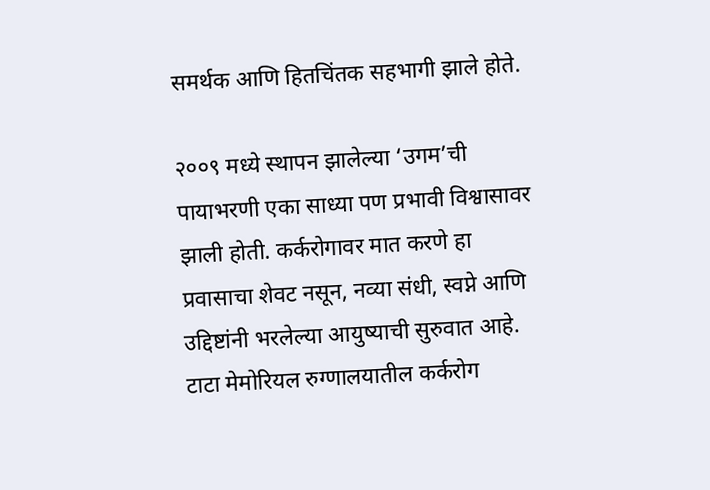समर्थक आणि हितचिंतक सहभागी झाले होते.

२००९ मध्ये स्थापन झालेल्या ‘उगम’ची पायाभरणी एका साध्या पण प्रभावी विश्वासावर झाली होती. कर्करोगावर मात करणे हा प्रवासाचा शेवट नसून, नव्या संधी, स्वप्ने आणि उद्दिष्टांनी भरलेल्या आयुष्याची सुरुवात आहे. टाटा मेमोरियल रुग्णालयातील कर्करोग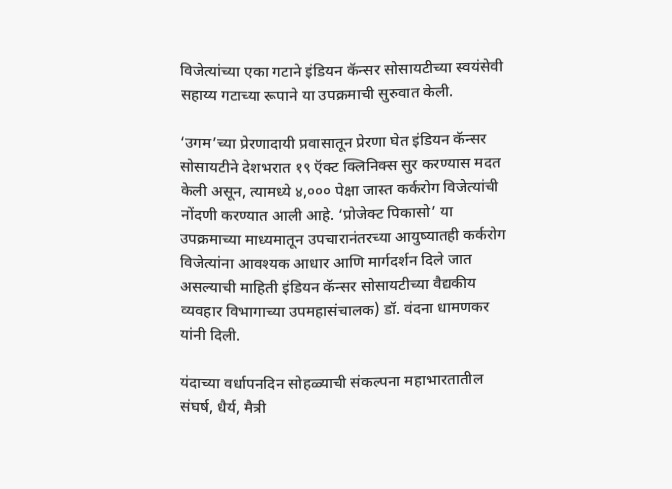विजेत्यांच्या एका गटाने इंडियन कॅन्सर सोसायटीच्या स्वयंसेवी सहाय्य गटाच्या रूपाने या उपक्रमाची सुरुवात केली.

‘उगम’च्या प्रेरणादायी प्रवासातून प्रेरणा घेत इंडियन कॅन्सर सोसायटीने देशभरात १९ ऍक्ट क्लिनिक्स सुर करण्यास मदत केली असून, त्यामध्ये ४,००० पेक्षा जास्त कर्करोग विजेत्यांची नोंदणी करण्यात आली आहे. ‘प्रोजेक्ट पिकासो’ या उपक्रमाच्या माध्यमातून उपचारानंतरच्या आयुष्यातही कर्करोग विजेत्यांना आवश्यक आधार आणि मार्गदर्शन दिले जात असल्याची माहिती इंडियन कॅन्सर सोसायटीच्या वैद्यकीय व्यवहार विभागाच्या उपमहासंचालक) डॉ. वंदना धामणकर यांनी दिली.

यंदाच्या वर्धापनदिन सोहळ्याची संकल्पना महाभारतातील संघर्ष, धैर्य, मैत्री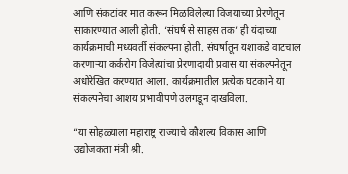आणि संकटांवर मात करून मिळविलेल्या विजयाच्या प्रेरणेतून साकारण्यात आली होती. ‘संघर्ष से साहस तक’ ही यंदाच्या कार्यक्रमाची मध्यवर्ती संकल्पना होती. संघर्षातून यशाकडे वाटचाल करणाऱ्या कर्करोग विजेत्यांचा प्रेरणादायी प्रवास या संकल्पनेतून अधोरेखित करण्यात आला. कार्यक्रमातील प्रत्येक घटकाने या संकल्पनेचा आशय प्रभावीपणे उलगडून दाखविला.

“या सोहळ्याला महाराष्ट्र राज्याचे कौशल्य विकास आणि उद्योजकता मंत्री श्री.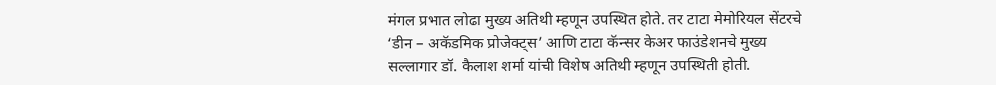मंगल प्रभात लोढा मुख्य अतिथी म्हणून उपस्थित होते. तर टाटा मेमोरियल सेंटरचे ‘डीन – अकॅडमिक प्रोजेक्ट्स’ आणि टाटा कॅन्सर केअर फाउंडेशनचे मुख्य सल्लागार डॉ. कैलाश शर्मा यांची विशेष अतिथी म्हणून उपस्थिती होती.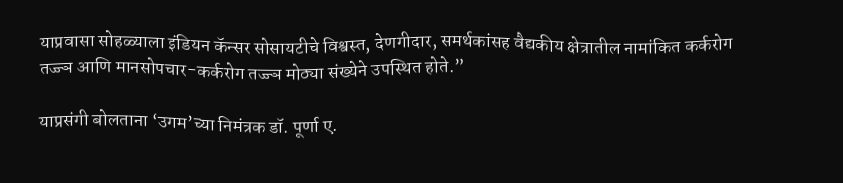याप्रवासा सोहळ्याला इंडियन कॅन्सर सोसायटीचे विश्वस्त, देणगीदार, समर्थकांसह वैद्यकीय क्षेत्रातील नामांकित कर्करोग तज्ज्ञ आणि मानसोपचार-कर्करोग तज्ज्ञ मोठ्या संख्येने उपस्थित होते.”

याप्रसंगी बोलताना ‘उगम’च्या निमंत्रक डॉ. पूर्णा ए.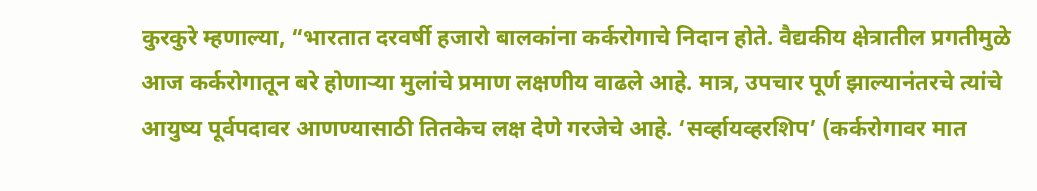कुरकुरे म्हणाल्या, “भारतात दरवर्षी हजारो बालकांना कर्करोगाचे निदान होते. वैद्यकीय क्षेत्रातील प्रगतीमुळे आज कर्करोगातून बरे होणाऱ्या मुलांचे प्रमाण लक्षणीय वाढले आहे. मात्र, उपचार पूर्ण झाल्यानंतरचे त्यांचे आयुष्य पूर्वपदावर आणण्यासाठी तितकेच लक्ष देणे गरजेचे आहे. ‘सर्व्हायव्हरशिप’ (कर्करोगावर मात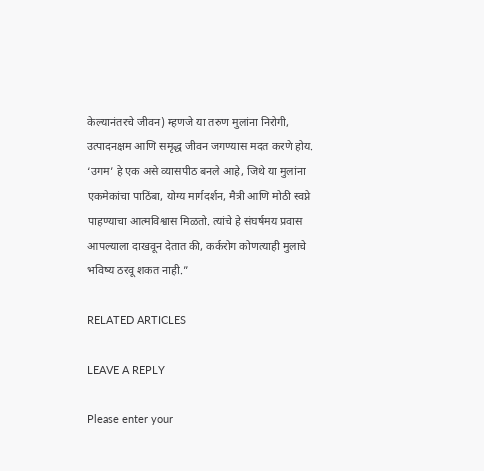केल्यानंतरचे जीवन) म्हणजे या तरुण मुलांना निरोगी, उत्पादनक्षम आणि समृद्ध जीवन जगण्यास मदत करणे होय. ‘उगम’ हे एक असे व्यासपीठ बनले आहे, जिथे या मुलांना एकमेकांचा पाठिंबा, योग्य मार्गदर्शन, मैत्री आणि मोठी स्वप्ने पाहण्याचा आत्मविश्वास मिळतो. त्यांचे हे संघर्षमय प्रवास आपल्याला दाखवून देतात की, कर्करोग कोणत्याही मुलाचे भविष्य ठरवू शकत नाही.”

RELATED ARTICLES

LEAVE A REPLY

Please enter your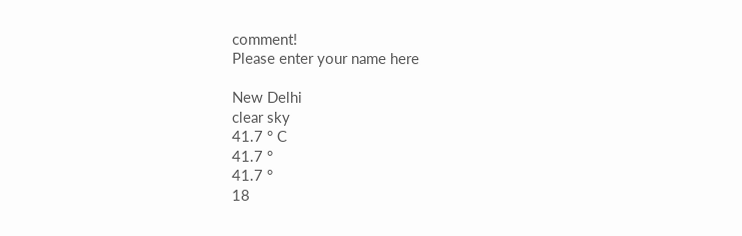comment!
Please enter your name here

New Delhi
clear sky
41.7 ° C
41.7 °
41.7 °
18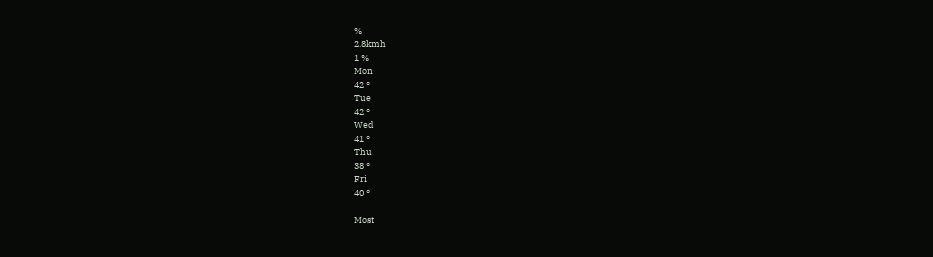%
2.8kmh
1 %
Mon
42 °
Tue
42 °
Wed
41 °
Thu
38 °
Fri
40 °

Most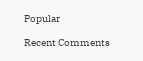Popular

Recent Comments